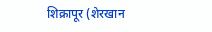शिक्रापूर (शेरखान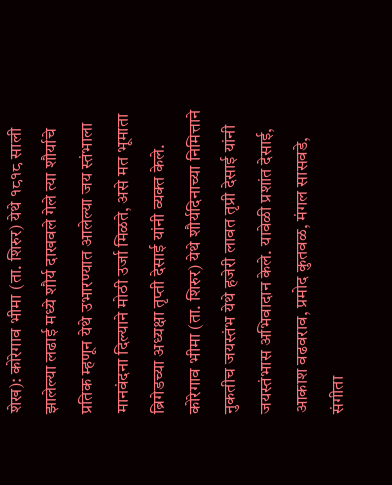शेख): कोरेगाव भीमा (ता. शिरुर) येथे १८१८ साली झालेल्या लढाई मध्ये शौर्य दाखवले गेले त्या शौर्याचे प्रतिक म्हणून येथे उभारण्यात आलेल्या जय स्तंभाला मानवंदना दिल्याने मोठी उर्जा मिळते, असे मत भूमाता ब्रिगेडच्या अध्यक्षा तृप्ती देसाई यांनी व्यक्त केले.
कोरेगाव भीमा (ता. शिरुर) येथे शौर्यदिनाच्या निमित्ताने नुकतीच जयस्तंभ येथे हजेरी लावत तृप्री देसाई यांनी जयस्तंभास अभिवादान केले. यावेळी प्रशांत देसाई, आकाश वढवराव, प्रमोद कुतवळ, मंगल सासवडे, संगीता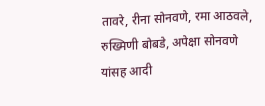तावरे, रीना सोनवणे, रमा आठवले, रुख्मिणी बोबडे, अपेक्षा सोनवणे यांसह आदी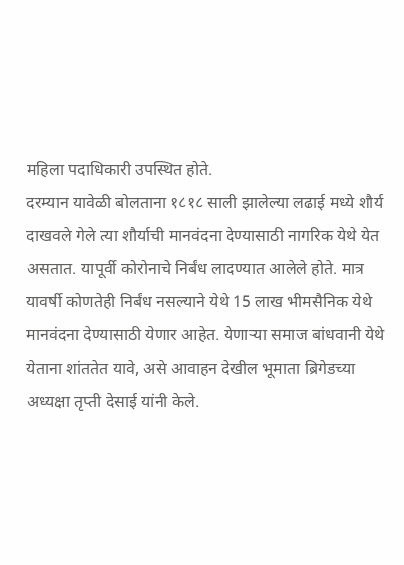महिला पदाधिकारी उपस्थित होते.
दरम्यान यावेळी बोलताना १८१८ साली झालेल्या लढाई मध्ये शौर्य दाखवले गेले त्या शौर्याची मानवंदना देण्यासाठी नागरिक येथे येत असतात. यापूर्वी कोरोनाचे निर्बंध लादण्यात आलेले होते. मात्र यावर्षी कोणतेही निर्बंध नसल्याने येथे 15 लाख भीमसैनिक येथे मानवंदना देण्यासाठी येणार आहेत. येणाऱ्या समाज बांधवानी येथे येताना शांततेत यावे, असे आवाहन देखील भूमाता ब्रिगेडच्या अध्यक्षा तृप्ती देसाई यांनी केले.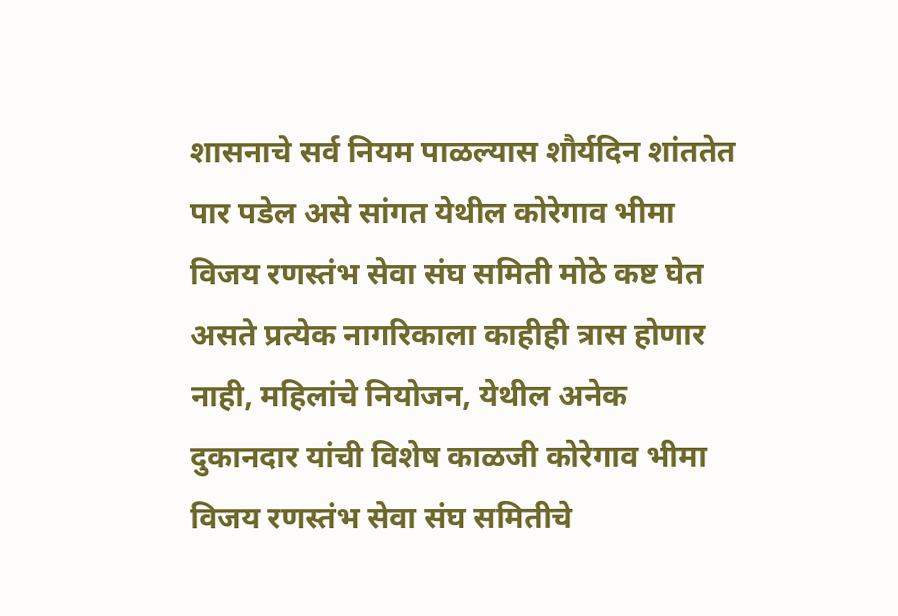शासनाचे सर्व नियम पाळल्यास शौर्यदिन शांततेत पार पडेल असे सांगत येथील कोरेगाव भीमा विजय रणस्तंभ सेवा संघ समिती मोठे कष्ट घेत असते प्रत्येक नागरिकाला काहीही त्रास होणार नाही, महिलांचे नियोजन, येथील अनेक दुकानदार यांची विशेष काळजी कोरेगाव भीमा विजय रणस्तंभ सेवा संघ समितीचे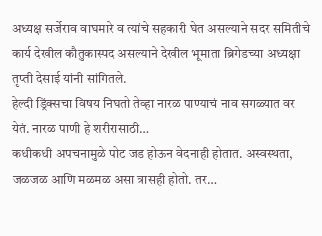अध्यक्ष सर्जेराव वाघमारे व त्यांचे सहकारी घेत असल्याने सदर समितीचे कार्य देखील कौतुकास्पद असल्याने देखील भूमाता ब्रिगेडच्या अध्यक्षा तृप्ती देसाई यांनी सांगितले.
हेल्दी ड्रिंक्सचा विषय निघतो तेव्हा नारळ पाण्याचं नाव सगळ्यात वर येतं. नारळ पाणी हे शरीरासाठी…
कधीकधी अपचनामुळे पोट जड होऊन वेदनाही होतात. अस्वस्थता, जळजळ आणि मळमळ असा त्रासही होतो. तर…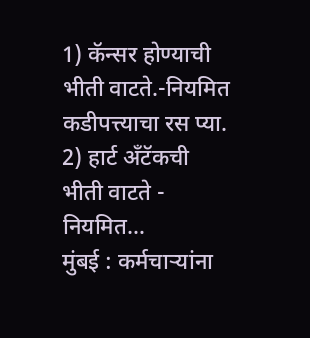1) कॅन्सर होण्याची भीती वाटते.-नियमित कडीपत्त्याचा रस प्या. 2) हार्ट अँटॅकची भीती वाटते - नियमित…
मुंबई : कर्मचाऱ्यांना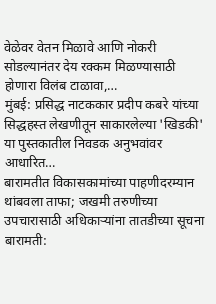वेळेवर वेतन मिळावे आणि नोकरी सोडल्यानंतर देय रक्कम मिळण्यासाठी होणारा विलंब टाळावा,…
मुंबई: प्रसिद्ध नाटककार प्रदीप कबरे यांच्या सिद्धहस्त लेखणीतून साकारलेल्या 'खिडकी' या पुस्तकातील निवडक अनुभवांवर आधारित…
बारामतीत विकासकामांच्या पाहणीदरम्यान थांबवला ताफा; जखमी तरुणीच्या उपचारासाठी अधिकाऱ्यांना तातडीच्या सूचना बारामती: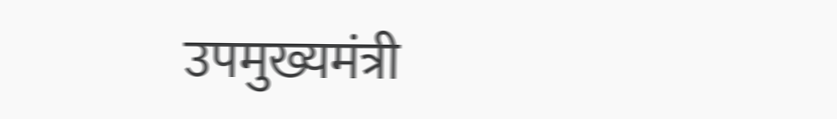उपमुख्यमंत्री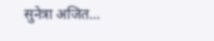सुनेत्रा अजित…